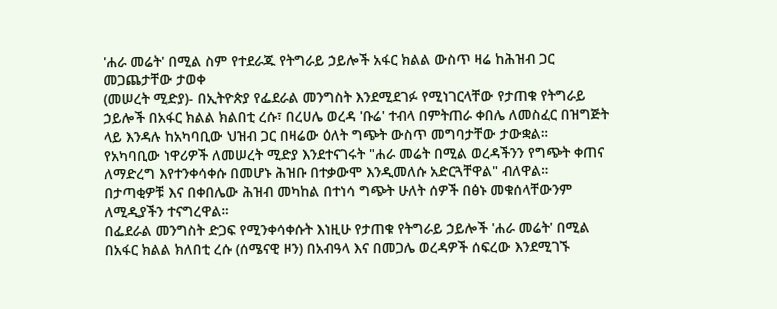'ሐራ መሬት' በሚል ስም የተደራጁ የትግራይ ኃይሎች አፋር ክልል ውስጥ ዛሬ ከሕዝብ ጋር መጋጨታቸው ታወቀ
(መሠረት ሚድያ)- በኢትዮጵያ የፌደራል መንግስት እንደሚደገፉ የሚነገርላቸው የታጠቁ የትግራይ ኃይሎች በአፋር ክልል ክልበቲ ረሱ፣ በረሀሌ ወረዳ 'ቡሬ' ተብላ በምትጠራ ቀበሌ ለመስፈር በዝግጅት ላይ እንዳሉ ከአካባቢው ህዝብ ጋር በዛሬው ዕለት ግጭት ውስጥ መግባታቸው ታውቋል።
የአካባቢው ነዋሪዎች ለመሠረት ሚድያ እንደተናገሩት "ሐራ መሬት በሚል ወረዳችንን የግጭት ቀጠና ለማድረግ እየተንቀሳቀሱ በመሆኑ ሕዝቡ በተቃውሞ እንዲመለሱ አድርጓቸዋል" ብለዋል።
በታጣቂዎቹ እና በቀበሌው ሕዝብ መካከል በተነሳ ግጭት ሁለት ሰዎች በፅኑ መቁሰላቸውንም ለሚዲያችን ተናግረዋል።
በፌደራል መንግስት ድጋፍ የሚንቀሳቀሱት እነዚሁ የታጠቁ የትግራይ ኃይሎች 'ሐራ መሬት' በሚል በአፋር ክልል ክለበቲ ረሱ (ሰሜናዊ ዞን) በአብዓላ እና በመጋሌ ወረዳዎች ሰፍረው እንደሚገኙ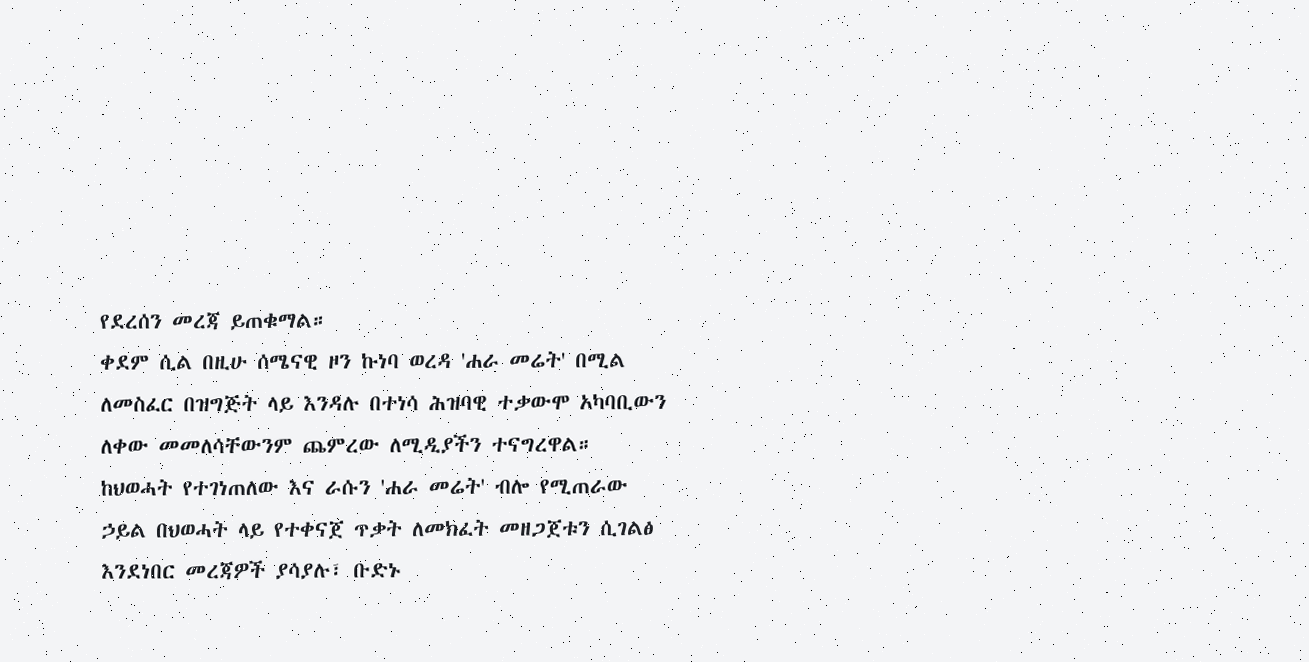የደረሰን መረጃ ይጠቁማል።
ቀደም ሲል በዚሁ ሰሜናዊ ዞን ኩነባ ወረዳ 'ሐራ መሬት' በሚል ለመስፈር በዝግጅት ላይ እንዳሉ በተነሳ ሕዝባዊ ተቃውሞ አካባቢውን ለቀው መመለሳቸውንም ጨምረው ለሚዲያችን ተናግረዋል።
ከህወሓት የተገነጠለው እና ራሱን 'ሐራ መሬት' ብሎ የሚጠራው ኃይል በህወሓት ላይ የተቀናጀ ጥቃት ለመክፈት መዘጋጀቱን ሲገልፅ እንደነበር መረጃዎች ያሳያሉ፣ ቡድኑ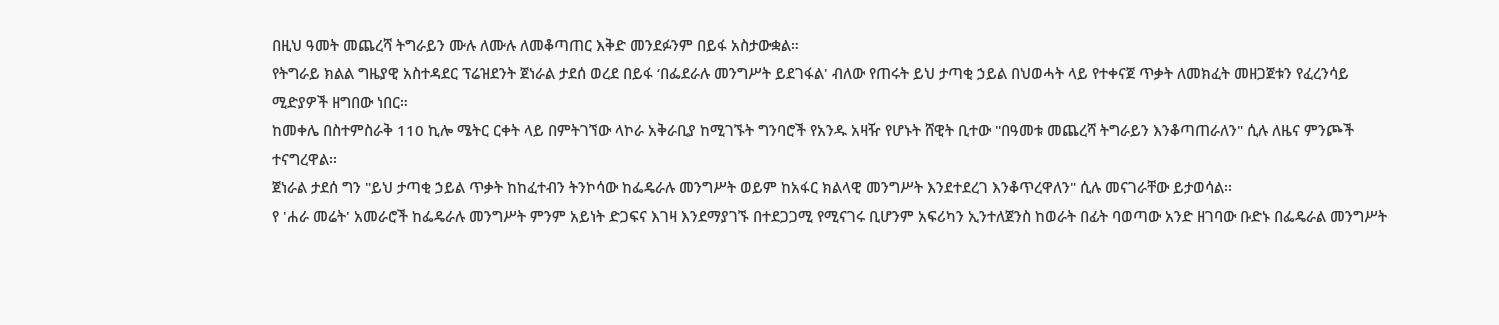በዚህ ዓመት መጨረሻ ትግራይን ሙሉ ለሙሉ ለመቆጣጠር እቅድ መንደፉንም በይፋ አስታውቋል።
የትግራይ ክልል ግዜያዊ አስተዳደር ፕሬዝደንት ጀነራል ታደሰ ወረደ በይፋ ‘በፌደራሉ መንግሥት ይደገፋል' ብለው የጠሩት ይህ ታጣቂ ኃይል በህወሓት ላይ የተቀናጀ ጥቃት ለመክፈት መዘጋጀቱን የፈረንሳይ ሚድያዎች ዘግበው ነበር።
ከመቀሌ በስተምስራቅ 110 ኪሎ ሜትር ርቀት ላይ በምትገኘው ላኮራ አቅራቢያ ከሚገኙት ግንባሮች የአንዱ አዛዥ የሆኑት ሸዊት ቢተው "በዓመቱ መጨረሻ ትግራይን እንቆጣጠራለን" ሲሉ ለዜና ምንጮች ተናግረዋል፡፡
ጀነራል ታደሰ ግን "ይህ ታጣቂ ኃይል ጥቃት ከከፈተብን ትንኮሳው ከፌዴራሉ መንግሥት ወይም ከአፋር ክልላዊ መንግሥት እንደተደረገ እንቆጥረዋለን" ሲሉ መናገራቸው ይታወሳል፡፡
የ 'ሐራ መሬት' አመራሮች ከፌዴራሉ መንግሥት ምንም አይነት ድጋፍና እገዛ እንደማያገኙ በተደጋጋሚ የሚናገሩ ቢሆንም አፍሪካን ኢንተለጀንስ ከወራት በፊት ባወጣው አንድ ዘገባው ቡድኑ በፌዴራል መንግሥት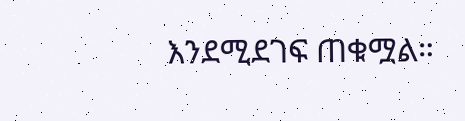እንደሚደገፍ ጠቁሟል።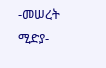-መሠረት ሚድያ-